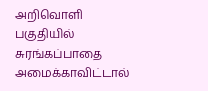அறிவொளி பகுதியில் சுரங்கப்பாதை அமைக்காவிட்டால்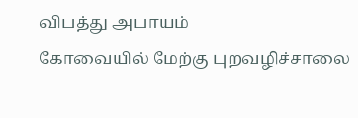விபத்து அபாயம்
கோவையில் மேற்கு புறவழிச்சாலை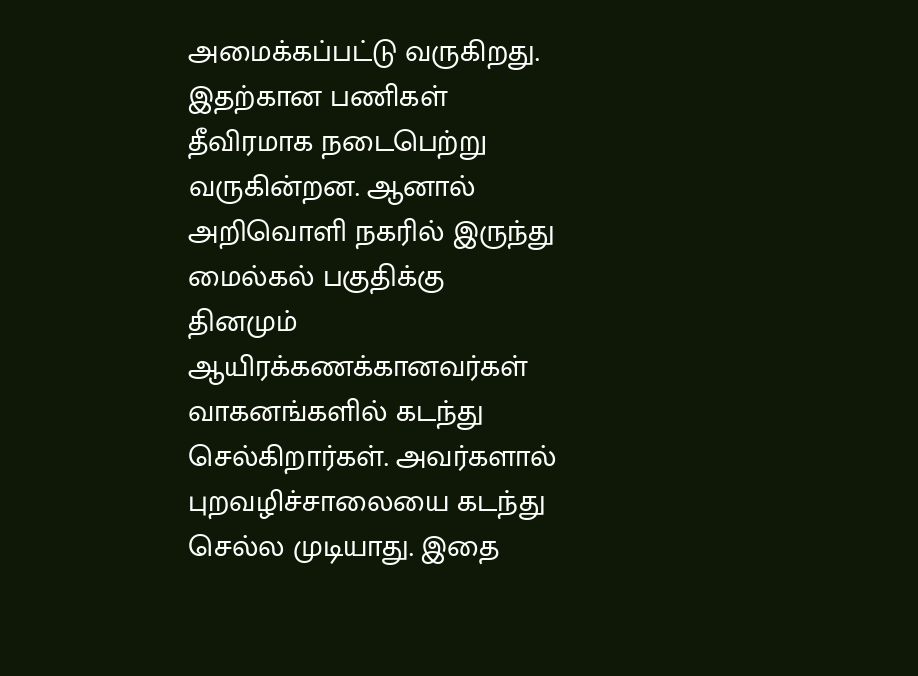அமைக்கப்பட்டு வருகிறது. இதற்கான பணிகள் தீவிரமாக நடைபெற்று வருகின்றன. ஆனால் அறிவொளி நகரில் இருந்து மைல்கல் பகுதிக்கு தினமும் ஆயிரக்கணக்கானவர்கள் வாகனங்களில் கடந்து செல்கிறார்கள். அவர்களால் புறவழிச்சாலையை கடந்து செல்ல முடியாது. இதை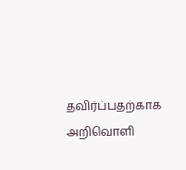தவிர்ப்பதற்காக அறிவொளி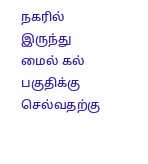நகரில் இருந்து மைல் கல் பகுதிக்கு செல்வதற்கு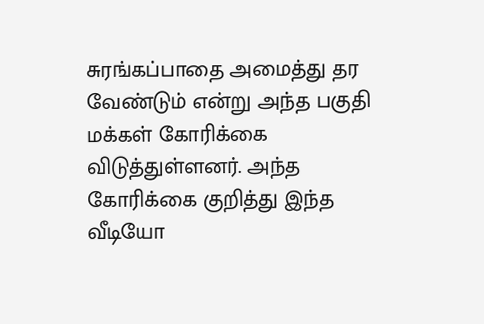சுரங்கப்பாதை அமைத்து தர வேண்டும் என்று அந்த பகுதி மக்கள் கோரிக்கை விடுத்துள்ளனர். அந்த கோரிக்கை குறித்து இந்த வீடியோ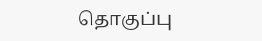தொகுப்பு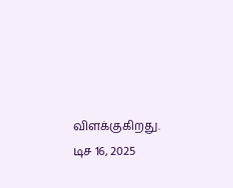விளக்குகிறது.
டிச 16, 2025